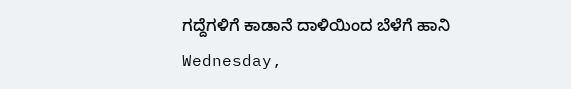ಗದ್ದೆಗಳಿಗೆ ಕಾಡಾನೆ ದಾಳಿಯಿಂದ ಬೆಳೆಗೆ ಹಾನಿ
Wednesday,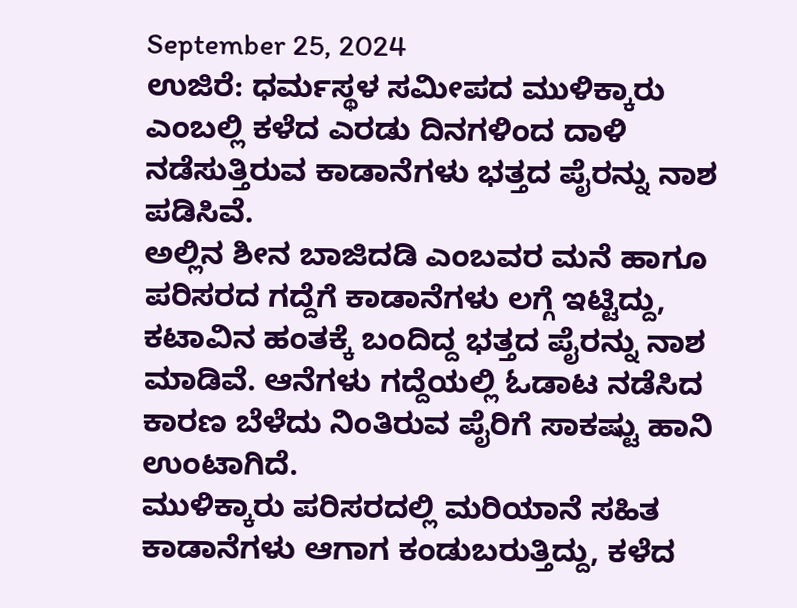September 25, 2024
ಉಜಿರೆ: ಧರ್ಮಸ್ಥಳ ಸಮೀಪದ ಮುಳಿಕ್ಕಾರು ಎಂಬಲ್ಲಿ ಕಳೆದ ಎರಡು ದಿನಗಳಿಂದ ದಾಳಿ ನಡೆಸುತ್ತಿರುವ ಕಾಡಾನೆಗಳು ಭತ್ತದ ಪೈರನ್ನು ನಾಶ ಪಡಿಸಿವೆ.
ಅಲ್ಲಿನ ಶೀನ ಬಾಜಿದಡಿ ಎಂಬವರ ಮನೆ ಹಾಗೂ ಪರಿಸರದ ಗದ್ದೆಗೆ ಕಾಡಾನೆಗಳು ಲಗ್ಗೆ ಇಟ್ಟಿದ್ದು, ಕಟಾವಿನ ಹಂತಕ್ಕೆ ಬಂದಿದ್ದ ಭತ್ತದ ಪೈರನ್ನು ನಾಶ ಮಾಡಿವೆ. ಆನೆಗಳು ಗದ್ದೆಯಲ್ಲಿ ಓಡಾಟ ನಡೆಸಿದ ಕಾರಣ ಬೆಳೆದು ನಿಂತಿರುವ ಪೈರಿಗೆ ಸಾಕಷ್ಟು ಹಾನಿ ಉಂಟಾಗಿದೆ.
ಮುಳಿಕ್ಕಾರು ಪರಿಸರದಲ್ಲಿ ಮರಿಯಾನೆ ಸಹಿತ ಕಾಡಾನೆಗಳು ಆಗಾಗ ಕಂಡುಬರುತ್ತಿದ್ದು, ಕಳೆದ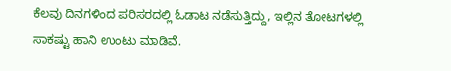ಕೆಲವು ದಿನಗಳಿಂದ ಪರಿಸರದಲ್ಲಿ ಓಡಾಟ ನಡೆಸುತ್ತಿದ್ದು, ಇಲ್ಲಿನ ತೋಟಗಳಲ್ಲಿ ಸಾಕಷ್ಟು ಹಾನಿ ಉಂಟು ಮಾಡಿವೆ.